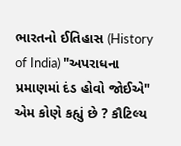ભારતનો ઈતિહાસ (History of India) "અપરાધના પ્રમાણમાં દંડ હોવો જોઈએ" એમ કોણે કહ્યું છે ? કૌટિલ્ય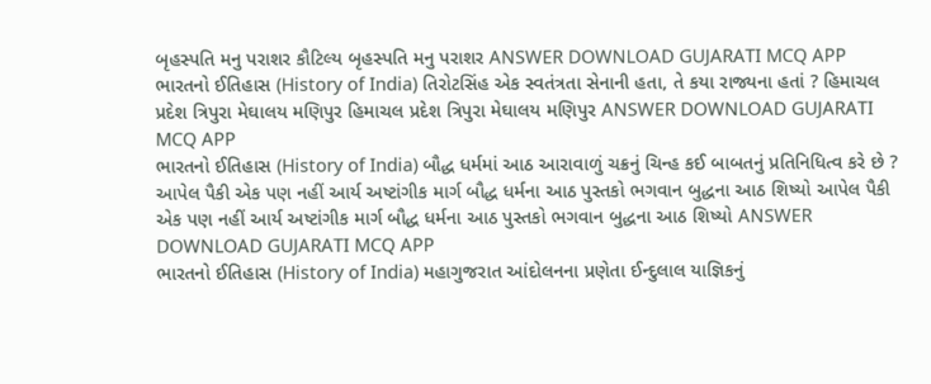બૃહસ્પતિ મનુ પરાશર કૌટિલ્ય બૃહસ્પતિ મનુ પરાશર ANSWER DOWNLOAD GUJARATI MCQ APP
ભારતનો ઈતિહાસ (History of India) તિરોટસિંહ એક સ્વતંત્રતા સેનાની હતા, તે કયા રાજ્યના હતાં ? હિમાચલ પ્રદેશ ત્રિપુરા મેઘાલય મણિપુર હિમાચલ પ્રદેશ ત્રિપુરા મેઘાલય મણિપુર ANSWER DOWNLOAD GUJARATI MCQ APP
ભારતનો ઈતિહાસ (History of India) બૌદ્ધ ધર્મમાં આઠ આરાવાળું ચક્રનું ચિન્હ કઈ બાબતનું પ્રતિનિધિત્વ કરે છે ? આપેલ પૈકી એક પણ નહીં આર્ય અષ્ટાંગીક માર્ગ બૌદ્ધ ધર્મના આઠ પુસ્તકો ભગવાન બુદ્ધના આઠ શિષ્યો આપેલ પૈકી એક પણ નહીં આર્ય અષ્ટાંગીક માર્ગ બૌદ્ધ ધર્મના આઠ પુસ્તકો ભગવાન બુદ્ધના આઠ શિષ્યો ANSWER DOWNLOAD GUJARATI MCQ APP
ભારતનો ઈતિહાસ (History of India) મહાગુજરાત આંદોલનના પ્રણેતા ઈન્દુલાલ યાજ્ઞિકનું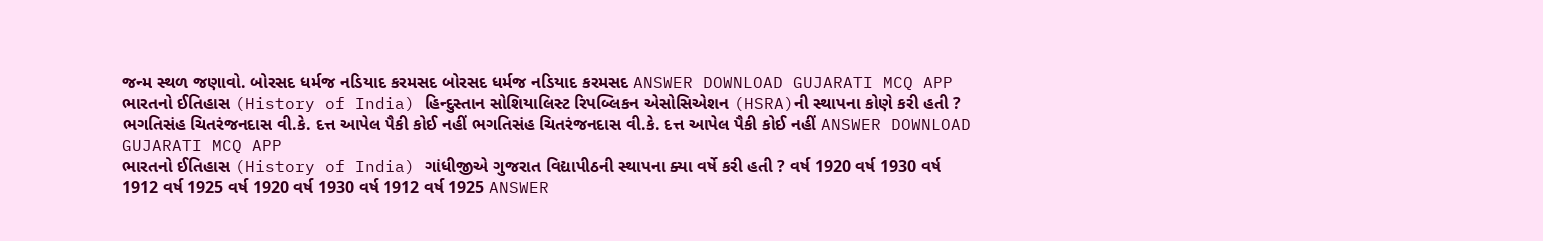જન્મ સ્થળ જણાવો. બોરસદ ધર્મજ નડિયાદ કરમસદ બોરસદ ધર્મજ નડિયાદ કરમસદ ANSWER DOWNLOAD GUJARATI MCQ APP
ભારતનો ઈતિહાસ (History of India) હિન્દુસ્તાન સોશિયાલિસ્ટ રિપબ્લિકન એસોસિએશન (HSRA)ની સ્થાપના કોણે કરી હતી ? ભગતિસંહ ચિતરંજનદાસ વી.કે. દત્ત આપેલ પૈકી કોઈ નહીં ભગતિસંહ ચિતરંજનદાસ વી.કે. દત્ત આપેલ પૈકી કોઈ નહીં ANSWER DOWNLOAD GUJARATI MCQ APP
ભારતનો ઈતિહાસ (History of India) ગાંધીજીએ ગુજરાત વિદ્યાપીઠની સ્થાપના ક્યા વર્ષે કરી હતી ? વર્ષ 1920 વર્ષ 1930 વર્ષ 1912 વર્ષ 1925 વર્ષ 1920 વર્ષ 1930 વર્ષ 1912 વર્ષ 1925 ANSWER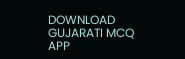DOWNLOAD GUJARATI MCQ APP